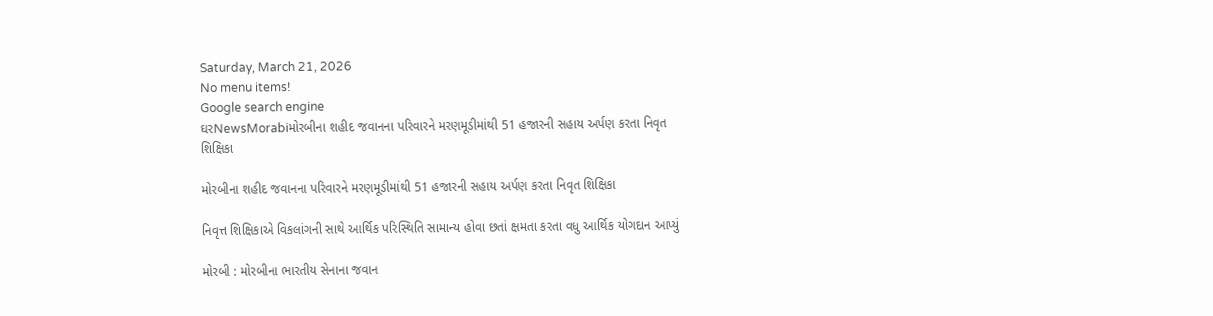Saturday, March 21, 2026
No menu items!
Google search engine
ઘરNewsMorabiમોરબીના શહીદ જવાનના પરિવારને મરણમૂડીમાંથી 51 હજારની સહાય અર્પણ કરતા નિવૃત શિક્ષિકા

મોરબીના શહીદ જવાનના પરિવારને મરણમૂડીમાંથી 51 હજારની સહાય અર્પણ કરતા નિવૃત શિક્ષિકા

નિવૃત્ત શિક્ષિકાએ વિકલાંગની સાથે આર્થિક પરિસ્થિતિ સામાન્ય હોવા છતાં ક્ષમતા કરતા વધુ આર્થિક યોગદાન આપ્યું

મોરબી : મોરબીના ભારતીય સેનાના જવાન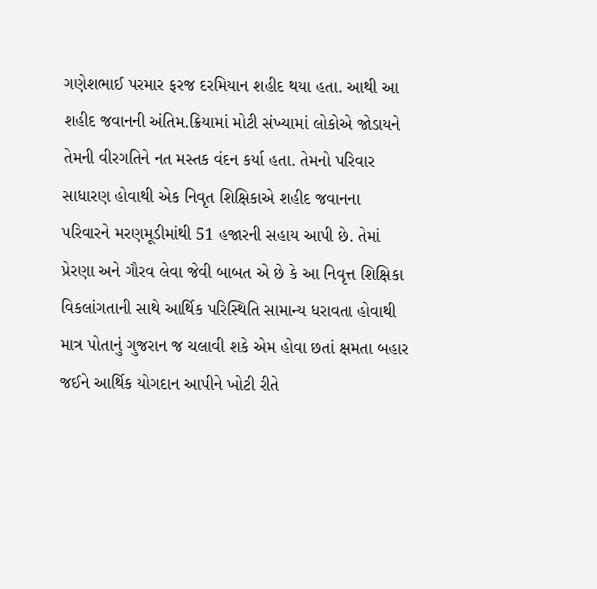ગણેશભાઈ પરમાર ફરજ દરમિયાન શહીદ થયા હતા. આથી આ શહીદ જવાનની અંતિમ.ક્રિયામાં મોટી સંખ્યામાં લોકોએ જોડાયને તેમની વીરગતિને નત મસ્તક વંદન કર્યા હતા. તેમનો પરિવાર સાધારણ હોવાથી એક નિવૃત શિક્ષિકાએ શહીદ જવાનના પરિવારને મરણમૂડીમાંથી 51 હજારની સહાય આપી છે. તેમાં પ્રેરણા અને ગૌરવ લેવા જેવી બાબત એ છે કે આ નિવૃત્ત શિક્ષિકા વિકલાંગતાની સાથે આર્થિક પરિસ્થિતિ સામાન્ય ધરાવતા હોવાથી માત્ર પોતાનું ગુજરાન જ ચલાવી શકે એમ હોવા છતાં ક્ષમતા બહાર જઈને આર્થિક યોગદાન આપીને ખોટી રીતે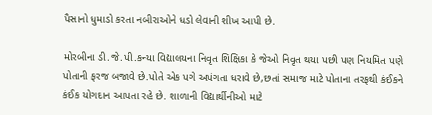પૈસાનો ધુમાડો કરતા નબીરાઓને ધડો લેવાની શીખ આપી છે.

મોરબીના ડી.જે.પી.કન્યા વિદ્યાલયના નિવૃત શિક્ષિકા કે જેઓ નિવૃત થયા પછી પણ નિયમિત પણે પોતાની ફરજ બજાવે છે.પોતે એક પગે અપંગતા ધરાવે છે,છતાં સમાજ માટે પોતાના તરફથી કંઈકને કંઈક યોગદાન આપતા રહે છે. શાળાની વિદ્યાર્થીનીઓ માટે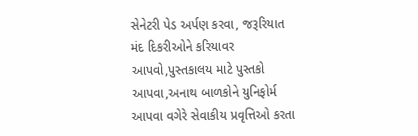સેનેટરી પેડ અર્પણ કરવા, જરૂરિયાત મંદ દિકરીઓને કરિયાવર આપવો,પુસ્તકાલય માટે પુસ્તકો આપવા,અનાથ બાળકોને યુનિફોર્મ આપવા વગેરે સેવાકીય પ્રવૃત્તિઓ કરતા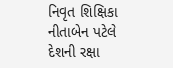નિવૃત શિક્ષિકા નીતાબેન પટેલે દેશની રક્ષા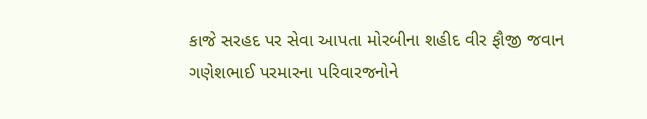કાજે સરહદ પર સેવા આપતા મોરબીના શહીદ વીર ફૌજી જવાન ગણેશભાઈ પરમારના પરિવારજનોને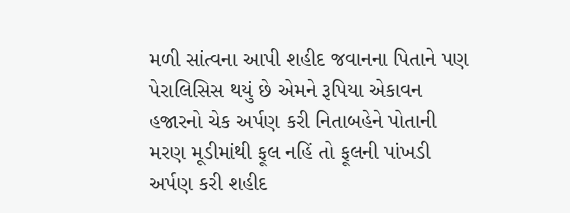મળી સાંત્વના આપી શહીદ જવાનના પિતાને પણ પેરાલિસિસ થયું છે એમને રૂપિયા એકાવન હજારનો ચેક અર્પણ કરી નિતાબહેને પોતાની મરણ મૂડીમાંથી ફૂલ નહિં તો ફૂલની પાંખડી અર્પણ કરી શહીદ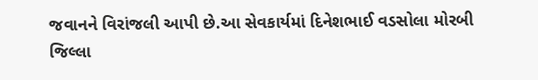જવાનને વિરાંજલી આપી છે.આ સેવકાર્યમાં દિનેશભાઈ વડસોલા મોરબી જિલ્લા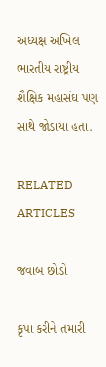અધ્યક્ષ અખિલ ભારતીય રાષ્ટ્રીય શૈક્ષિક મહાસંઘ પણ સાથે જોડાયા હતા.

RELATED ARTICLES

જવાબ છોડો

કૃપા કરીને તમારી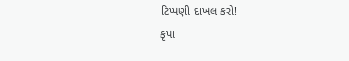ટિપ્પણી દાખલ કરો!
કૃપા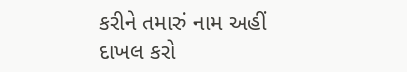કરીને તમારું નામ અહીં દાખલ કરો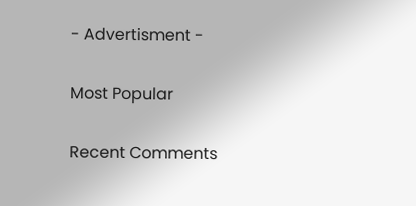- Advertisment -

Most Popular

Recent Comments